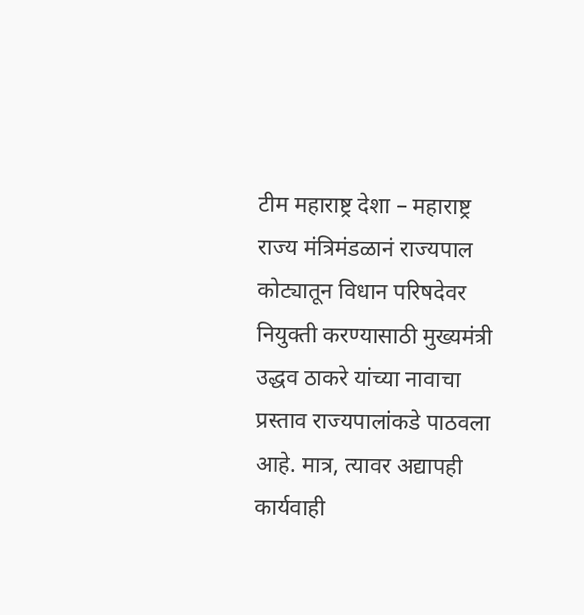टीम महाराष्ट्र देशा – महाराष्ट्र राज्य मंत्रिमंडळानं राज्यपाल कोट्यातून विधान परिषदेवर नियुक्ती करण्यासाठी मुख्यमंत्री उद्धव ठाकरे यांच्या नावाचा प्रस्ताव राज्यपालांकडे पाठवला आहे. मात्र, त्यावर अद्यापही कार्यवाही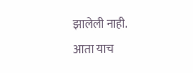झालेली नाही.
आता याच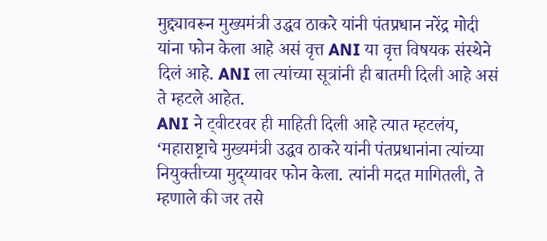मुद्द्यावरून मुख्यमंत्री उद्धव ठाकरे यांनी पंतप्रधान नरेंद्र मोदी यांना फोन केला आहे असं वृत्त ANI या वृत्त विषयक संस्थेने दिलं आहे. ANI ला त्यांच्या सूत्रांनी ही बातमी दिली आहे असं ते म्हटले आहेत.
ANI ने ट्वीटरवर ही माहिती दिली आहे त्यात म्हटलंय, ‘महाराष्ट्राचे मुख्यमंत्री उद्धव ठाकरे यांनी पंतप्रधानांना त्यांच्या नियुक्तीच्या मुद्य्यावर फोन केला. त्यांनी मदत मागितली, ते म्हणाले की जर तसे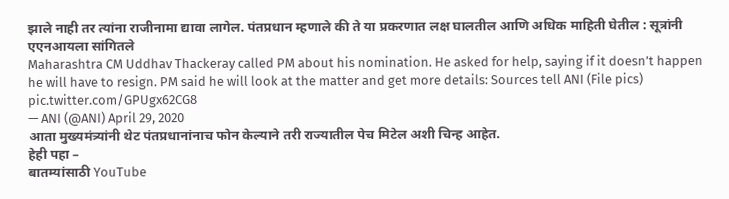झाले नाही तर त्यांना राजीनामा द्यावा लागेल. पंतप्रधान म्हणाले की ते या प्रकरणात लक्ष घालतील आणि अधिक माहिती घेतील : सूत्रांनी एएनआयला सांगितले
Maharashtra CM Uddhav Thackeray called PM about his nomination. He asked for help, saying if it doesn’t happen he will have to resign. PM said he will look at the matter and get more details: Sources tell ANI (File pics) pic.twitter.com/GPUgx62CG8
— ANI (@ANI) April 29, 2020
आता मुख्यमंत्र्यांनी थेट पंतप्रधानांनाच फोन केल्याने तरी राज्यातील पेच मिटेल अशी चिन्ह आहेत.
हेही पहा –
बातम्यांसाठी YouTube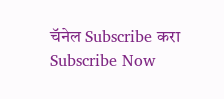चॅनेल Subscribe करा
Subscribe Now